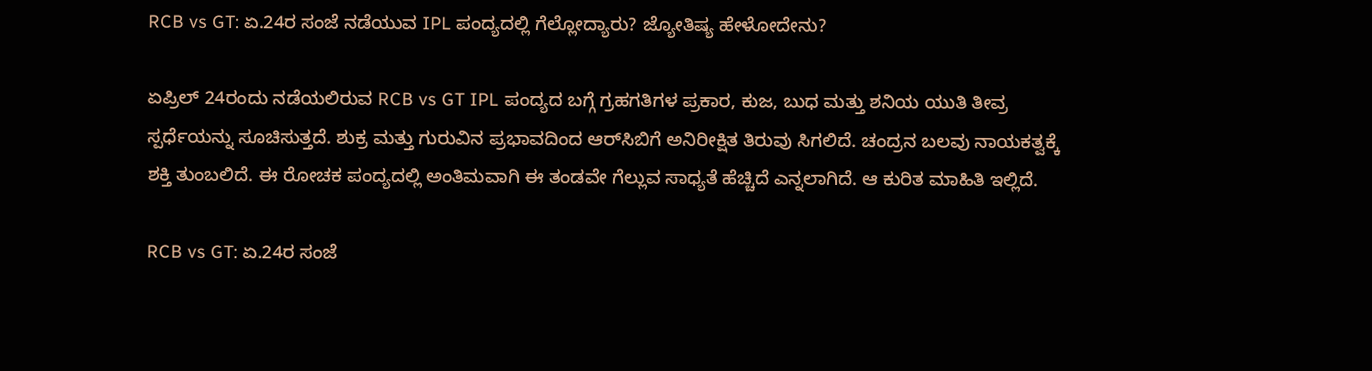RCB vs GT: ಏ.24ರ ಸಂಜೆ ನಡೆಯುವ IPL ಪಂದ್ಯದಲ್ಲಿ ಗೆಲ್ಲೋದ್ಯಾರು? ಜ್ಯೋತಿಷ್ಯ ಹೇಳೋದೇನು?

ಏಪ್ರಿಲ್ 24ರಂದು ನಡೆಯಲಿರುವ RCB vs GT IPL ಪಂದ್ಯದ ಬಗ್ಗೆ ಗ್ರಹಗತಿಗಳ ಪ್ರಕಾರ, ಕುಜ, ಬುಧ ಮತ್ತು ಶನಿಯ ಯುತಿ ತೀವ್ರ ಸ್ಪರ್ಧೆಯನ್ನು ಸೂಚಿಸುತ್ತದೆ. ಶುಕ್ರ ಮತ್ತು ಗುರುವಿನ ಪ್ರಭಾವದಿಂದ ಆರ್‌ಸಿಬಿಗೆ ಅನಿರೀಕ್ಷಿತ ತಿರುವು ಸಿಗಲಿದೆ. ಚಂದ್ರನ ಬಲವು ನಾಯಕತ್ವಕ್ಕೆ ಶಕ್ತಿ ತುಂಬಲಿದೆ. ಈ ರೋಚಕ ಪಂದ್ಯದಲ್ಲಿ ಅಂತಿಮವಾಗಿ ಈ ತಂಡವೇ ಗೆಲ್ಲುವ ಸಾಧ್ಯತೆ ಹೆಚ್ಚಿದೆ ಎನ್ನಲಾಗಿದೆ. ಆ ಕುರಿತ ಮಾಹಿತಿ ಇಲ್ಲಿದೆ.

RCB vs GT: ಏ.24ರ ಸಂಜೆ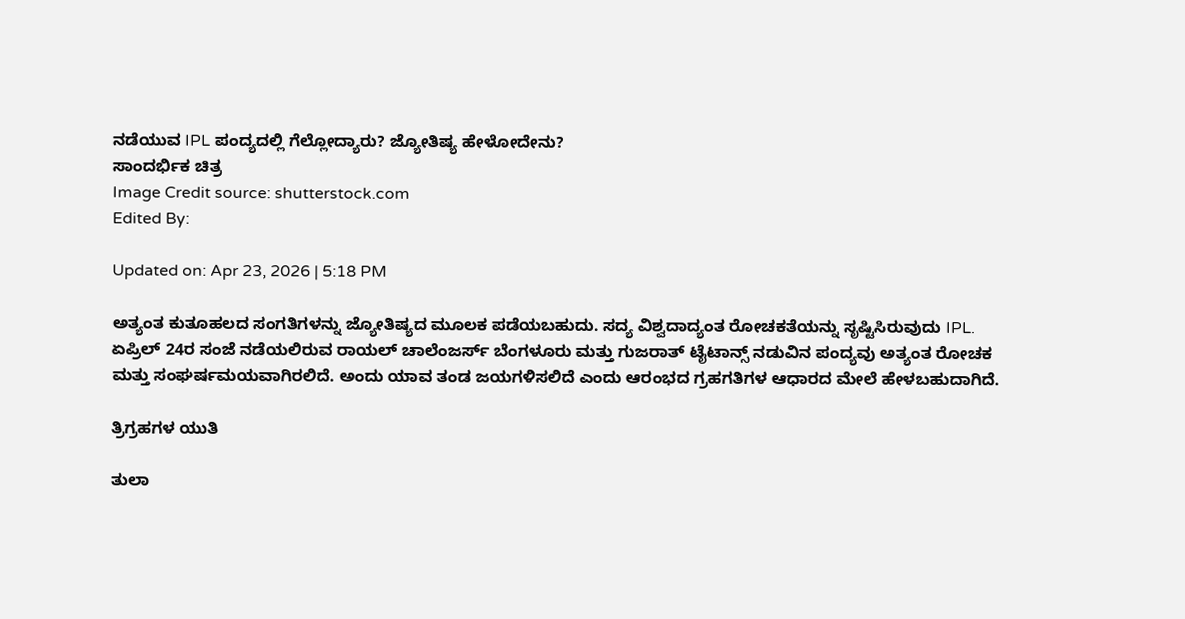ನಡೆಯುವ IPL ಪಂದ್ಯದಲ್ಲಿ ಗೆಲ್ಲೋದ್ಯಾರು? ಜ್ಯೋತಿಷ್ಯ ಹೇಳೋದೇನು?
ಸಾಂದರ್ಭಿಕ ಚಿತ್ರ
Image Credit source: shutterstock.com
Edited By:

Updated on: Apr 23, 2026 | 5:18 PM

ಅತ್ಯಂತ ಕುತೂಹಲದ ಸಂಗತಿಗಳನ್ನು ಜ್ಯೋತಿಷ್ಯದ ಮೂಲಕ ಪಡೆಯಬಹುದು. ಸದ್ಯ ವಿಶ್ವದಾದ್ಯಂತ ರೋಚಕತೆಯನ್ನು ಸೃಷ್ಟಿಸಿರುವುದು IPL. ಏಪ್ರಿಲ್ 24ರ ಸಂಜೆ ನಡೆಯಲಿರುವ ರಾಯಲ್ ಚಾಲೆಂಜರ್ಸ್ ಬೆಂಗಳೂರು ಮತ್ತು ಗುಜರಾತ್ ಟೈಟಾನ್ಸ್ ನಡುವಿನ ಪಂದ್ಯವು ಅತ್ಯಂತ ರೋಚಕ ಮತ್ತು ಸಂಘರ್ಷಮಯವಾಗಿರಲಿದೆ. ಅಂದು ಯಾವ ತಂಡ ಜಯಗಳಿಸಲಿದೆ ಎಂದು ಆರಂಭದ ಗ್ರಹಗತಿಗಳ ಆಧಾರದ ಮೇಲೆ ಹೇಳಬಹುದಾಗಿದೆ.

ತ್ರಿಗ್ರಹಗಳ ಯುತಿ

ತುಲಾ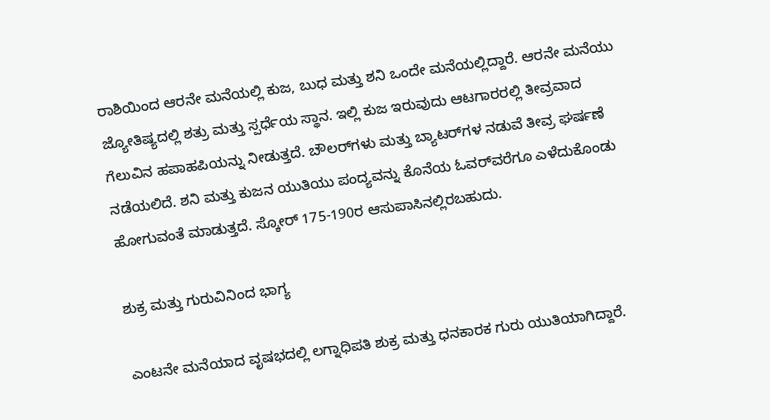ರಾಶಿಯಿಂದ ಆರನೇ ಮನೆಯಲ್ಲಿ ಕುಜ, ಬುಧ ಮತ್ತು ಶನಿ ಒಂದೇ ಮನೆಯಲ್ಲಿದ್ದಾರೆ. ಆರನೇ ಮನೆಯು ಜ್ಯೋತಿಷ್ಯದಲ್ಲಿ ಶತ್ರು ಮತ್ತು ಸ್ಪರ್ಧೆಯ ಸ್ಥಾನ. ಇಲ್ಲಿ ಕುಜ ಇರುವುದು ಆಟಗಾರರಲ್ಲಿ ತೀವ್ರವಾದ ಗೆಲುವಿನ ಹಪಾಹಪಿಯನ್ನು ನೀಡುತ್ತದೆ. ಬೌಲರ್‌ಗಳು ಮತ್ತು ಬ್ಯಾಟರ್‌ಗಳ ನಡುವೆ ತೀವ್ರ ಘರ್ಷಣೆ ನಡೆಯಲಿದೆ. ಶನಿ ಮತ್ತು ಕುಜನ ಯುತಿಯು ಪಂದ್ಯವನ್ನು ಕೊನೆಯ ಓವರ್‌ವರೆಗೂ ಎಳೆದುಕೊಂಡು ಹೋಗುವಂತೆ ಮಾಡುತ್ತದೆ. ಸ್ಕೋರ್ 175-190ರ ಆಸುಪಾಸಿನಲ್ಲಿರಬಹುದು.

ಶುಕ್ರ ಮತ್ತು ಗುರುವಿನಿಂದ ಭಾಗ್ಯ

ಎಂಟನೇ ಮನೆಯಾದ ವೃಷಭದಲ್ಲಿ ಲಗ್ನಾಧಿಪತಿ ಶುಕ್ರ ಮತ್ತು ಧನಕಾರಕ ಗುರು ಯುತಿಯಾಗಿದ್ದಾರೆ.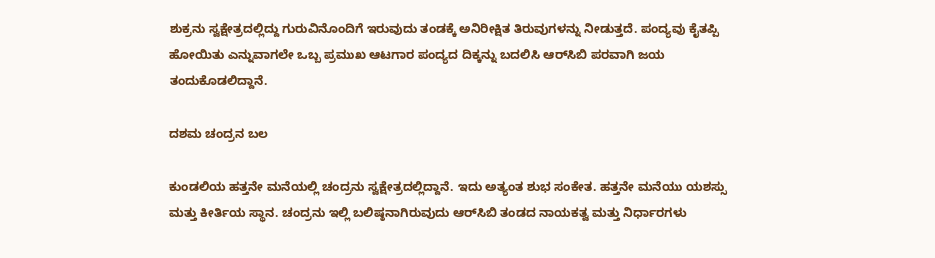ಶುಕ್ರನು ಸ್ವಕ್ಷೇತ್ರದಲ್ಲಿದ್ದು ಗುರುವಿನೊಂದಿಗೆ ಇರುವುದು ತಂಡಕ್ಕೆ ಅನಿರೀಕ್ಷಿತ ತಿರುವುಗಳನ್ನು ನೀಡುತ್ತದೆ. ಪಂದ್ಯವು ಕೈತಪ್ಪಿ ಹೋಯಿತು ಎನ್ನುವಾಗಲೇ ಒಬ್ಬ ಪ್ರಮುಖ ಆಟಗಾರ ಪಂದ್ಯದ ದಿಕ್ಕನ್ನು ಬದಲಿಸಿ ಆರ್‌ಸಿಬಿ ಪರವಾಗಿ ಜಯ ತಂದುಕೊಡಲಿದ್ದಾನೆ.

ದಶಮ ಚಂದ್ರನ ಬಲ

ಕುಂಡಲಿಯ ಹತ್ತನೇ ಮನೆಯಲ್ಲಿ ಚಂದ್ರನು ಸ್ವಕ್ಷೇತ್ರದಲ್ಲಿದ್ದಾನೆ. ಇದು ಅತ್ಯಂತ ಶುಭ ಸಂಕೇತ. ಹತ್ತನೇ ಮನೆಯು ಯಶಸ್ಸು ಮತ್ತು ಕೀರ್ತಿಯ ಸ್ಥಾನ. ಚಂದ್ರನು ಇಲ್ಲಿ ಬಲಿಷ್ಠನಾಗಿರುವುದು ಆರ್‌ಸಿಬಿ ತಂಡದ ನಾಯಕತ್ವ ಮತ್ತು ನಿರ್ಧಾರಗಳು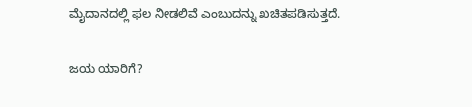ಮೈದಾನದಲ್ಲಿ ಫಲ ನೀಡಲಿವೆ ಎಂಬುದನ್ನು ಖಚಿತಪಡಿಸುತ್ತದೆ.

ಜಯ ಯಾರಿಗೆ?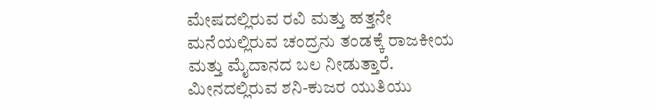ಮೇಷದಲ್ಲಿರುವ ರವಿ ಮತ್ತು ಹತ್ತನೇ ಮನೆಯಲ್ಲಿರುವ ಚಂದ್ರನು ತಂಡಕ್ಕೆ ರಾಜಕೀಯ ಮತ್ತು ಮೈದಾನದ ಬಲ ನೀಡುತ್ತಾರೆ. ಮೀನದಲ್ಲಿರುವ ಶನಿ-ಕುಜರ ಯುತಿಯು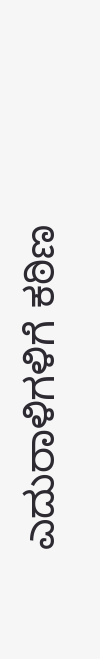ಎದುರಾಳಿಗಳಿಗೆ ಕಠಿಣ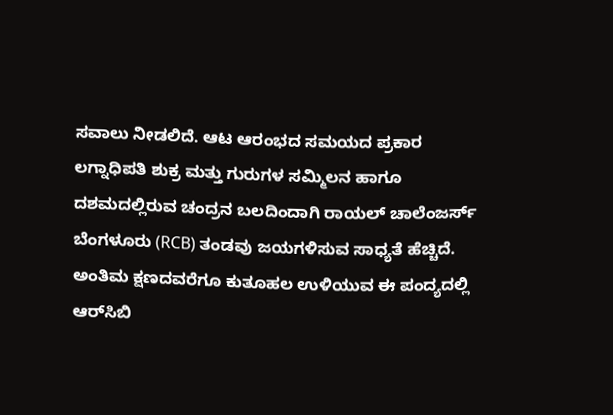ಸವಾಲು ನೀಡಲಿದೆ. ಆಟ ಆರಂಭದ ಸಮಯದ ಪ್ರಕಾರ ಲಗ್ನಾಧಿಪತಿ ಶುಕ್ರ ಮತ್ತು ಗುರುಗಳ ಸಮ್ಮಿಲನ ಹಾಗೂ ದಶಮದಲ್ಲಿರುವ ಚಂದ್ರನ ಬಲದಿಂದಾಗಿ ರಾಯಲ್ ಚಾಲೆಂಜರ್ಸ್ ಬೆಂಗಳೂರು (RCB) ತಂಡವು ಜಯಗಳಿಸುವ ಸಾಧ್ಯತೆ ಹೆಚ್ಚಿದೆ. ಅಂತಿಮ ಕ್ಷಣದವರೆಗೂ ಕುತೂಹಲ ಉಳಿಯುವ ಈ ಪಂದ್ಯದಲ್ಲಿ ಆರ್‌ಸಿಬಿ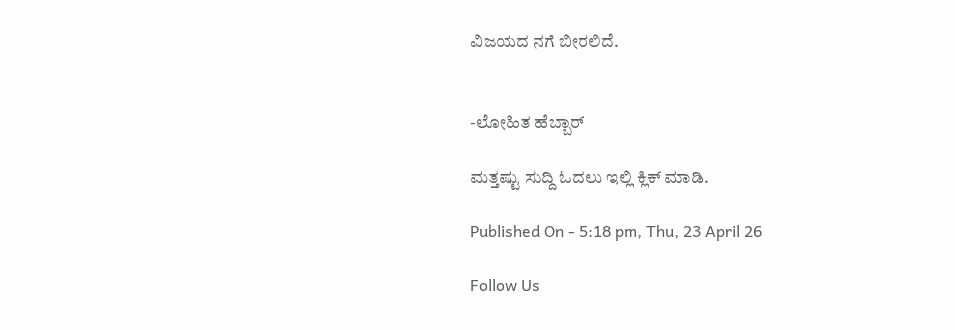ವಿಜಯದ ನಗೆ ಬೀರಲಿದೆ.


-ಲೋಹಿತ ಹೆಬ್ಬಾರ್

ಮತ್ತಷ್ಟು ಸುದ್ದಿ ಓದಲು ಇಲ್ಲಿ ಕ್ಲಿಕ್ ಮಾಡಿ.

Published On - 5:18 pm, Thu, 23 April 26

Follow Us